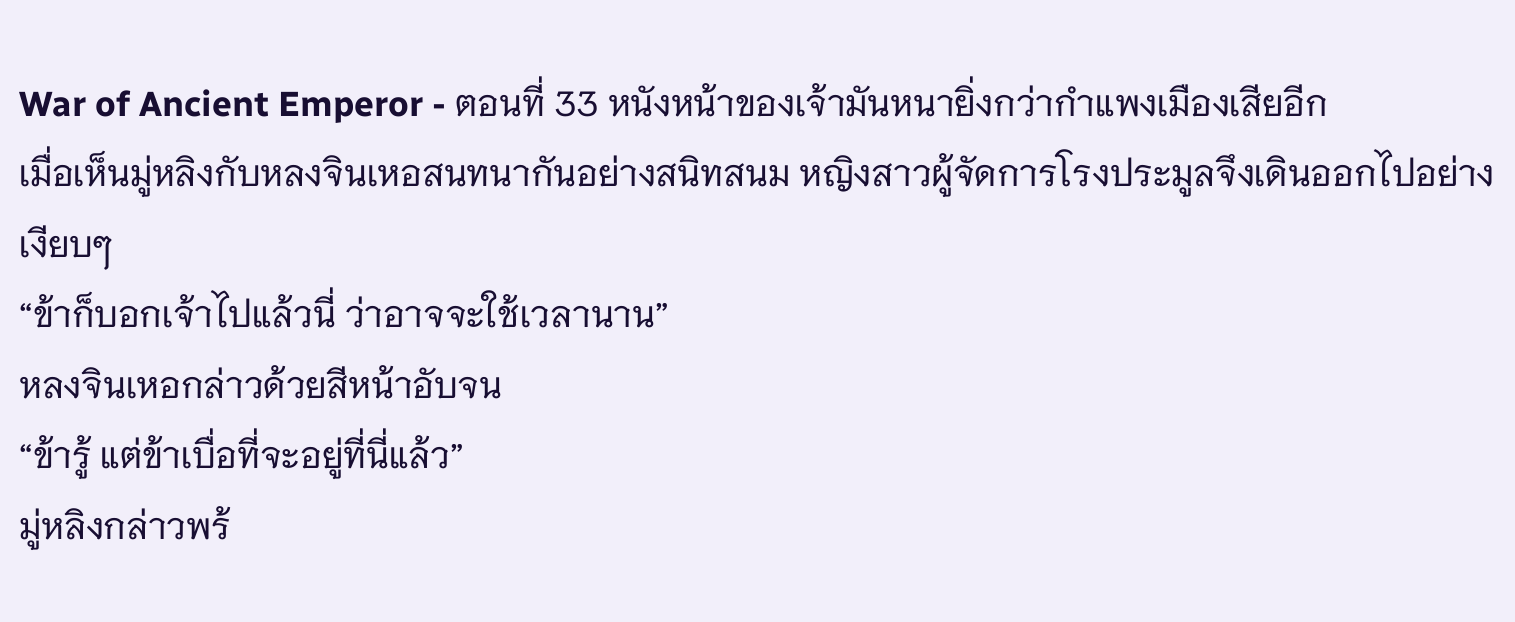War of Ancient Emperor - ตอนที่ 33 หนังหน้าของเจ้ามันหนายิ่งกว่ากำแพงเมืองเสียอีก
เมื่อเห็นมู่หลิงกับหลงจินเหอสนทนากันอย่างสนิทสนม หญิงสาวผู้จัดการโรงประมูลจึงเดินออกไปอย่างเงียบๆ
“ข้าก็บอกเจ้าไปแล้วนี่ ว่าอาจจะใช้เวลานาน”
หลงจินเหอกล่าวด้วยสีหน้าอับจน
“ข้ารู้ แต่ข้าเบื่อที่จะอยู่ที่นี่แล้ว”
มู่หลิงกล่าวพร้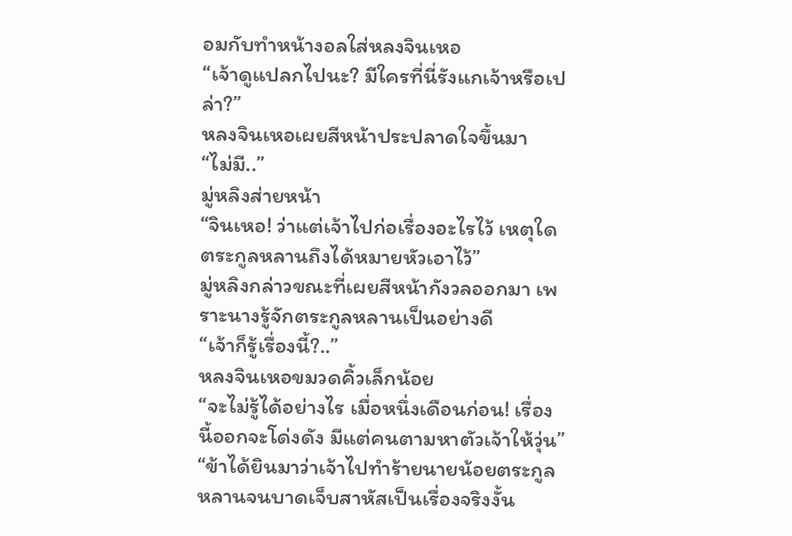อมกับทำหน้างอลใส่หลงจินเหอ
“เจ้าดูแปลกไปนะ? มีใครที่นี่รังแกเจ้าหรือเปล่า?”
หลงจินเหอเผยสีหน้าประปลาดใจขึ้นมา
“ไม่มี..”
มู่หลิงส่ายหน้า
“จินเหอ! ว่าแต่เจ้าไปก่อเรื่องอะไรไว้ เหตุใดตระกูลหลานถึงได้หมายหัวเอาไว้”
มู่หลิงกล่าวขณะที่เผยสีหน้ากังวลออกมา เพราะนางรู้จักตระกูลหลานเป็นอย่างดี
“เจ้าก็รู้เรื่องนี้?..”
หลงจินเหอขมวดคิ้วเล็กน้อย
“จะไม่รู้ได้อย่างไร เมื่อหนึ่งเดือนก่อน! เรื่องนี้ออกจะโด่งดัง มีแต่คนตามหาตัวเจ้าให้วุ่น”
“ข้าได้ยินมาว่าเจ้าไปทำร้ายนายน้อยตระกูลหลานจนบาดเจ็บสาหัสเป็นเรื่องจริงงั้น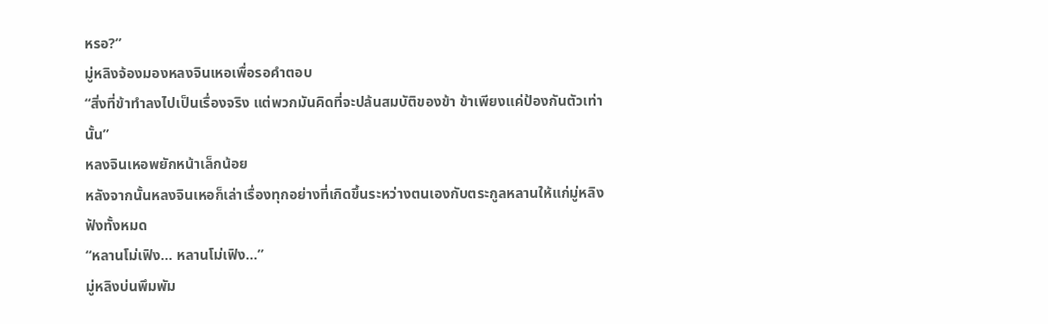หรอ?”
มู่หลิงจ้องมองหลงจินเหอเพื่อรอคำตอบ
“สิ่งที่ข้าทำลงไปเป็นเรื่องจริง แต่พวกมันคิดที่จะปล้นสมบัติของข้า ข้าเพียงแค่ป้องกันตัวเท่านั้น”
หลงจินเหอพยักหน้าเล็กน้อย
หลังจากนั้นหลงจินเหอก็เล่าเรื่องทุกอย่างที่เกิดขึ้นระหว่างตนเองกับตระกูลหลานให้แก่มู่หลิงฟังทั้งหมด
“หลานโม่เฟิง… หลานโม่เฟิง…”
มู่หลิงบ่นพึมพัม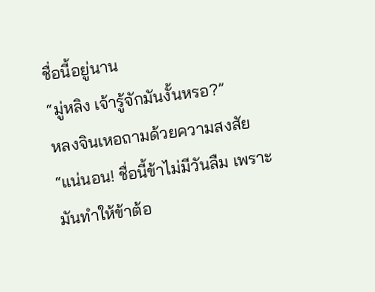ชื่อนี้อยู่นาน
“มู่หลิง เจ้ารู้จักมันงั้นหรอ?”
หลงจินเหอถามด้วยความสงสัย
“แน่นอน! ชื่อนี้ข้าไม่มีวันลืม เพราะมันทำให้ข้าต้อ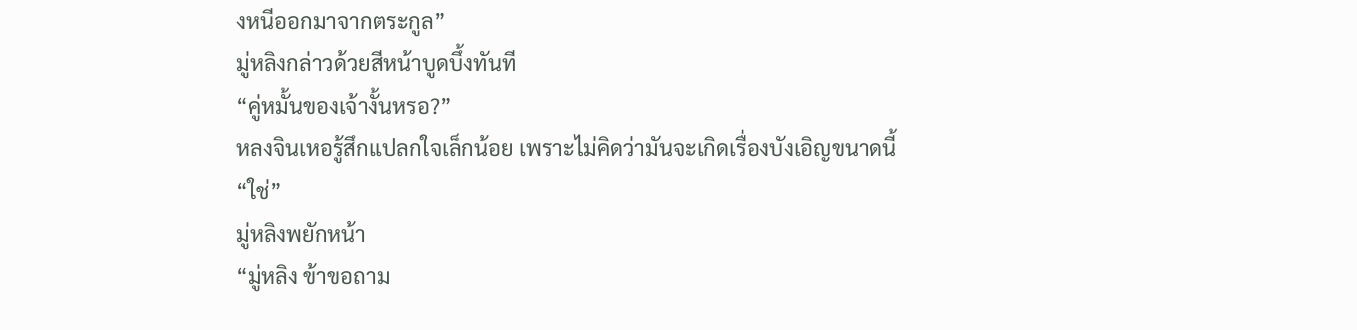งหนีออกมาจากตระกูล”
มู่หลิงกล่าวด้วยสีหน้าบูดบึ้งทันที
“คู่หมั้นของเจ้างั้นหรอ?”
หลงจินเหอรู้สึกแปลกใจเล็กน้อย เพราะไม่คิดว่ามันจะเกิดเรื่องบังเอิญขนาดนี้
“ใช่”
มู่หลิงพยักหน้า
“มู่หลิง ข้าขอถาม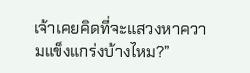เจ้าเคยคิดที่จะแสวงหาความแข็งแกร่งบ้างไหม?”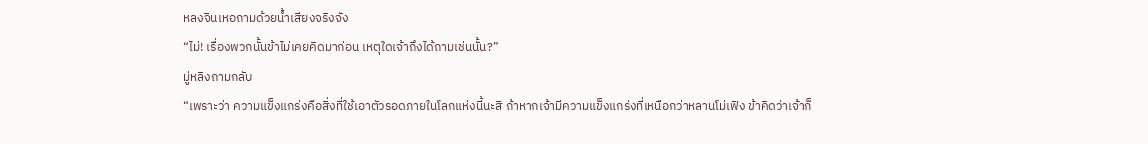หลงจินเหอถามด้วยน้ำเสียงจริงจัง
“ไม่! เรื่องพวกนั้นข้าไม่เคยคิดมาก่อน เหตุใดเจ้าถึงได้ถามเช่นนั้น?”
มู่หลิงถามกลับ
“เพราะว่า ความแข็งแกร่งคือสิ่งที่ใช้เอาตัวรอดภายในโลกแห่งนี้นะสิ ถ้าหากเจ้ามีความแข็งแกร่งที่เหนือกว่าหลานโม่เฟิง ข้าคิดว่าเจ้าก็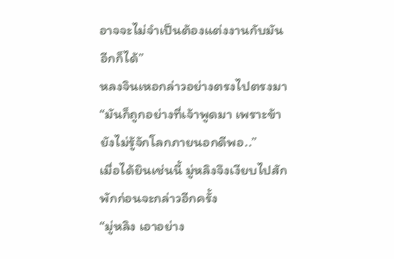อาจจะไม่จำเป็นต้องแต่งงานกับมันอีกก็ได้”
หลงจินเหอกล่าวอย่างตรงไปตรงมา
“มันก็ถูกอย่างที่เจ้าพูดมา เพราะข้ายังไม่รู้จักโลกภายนอกดีพอ..”
เมื่อได้ยินเช่นนี้ มู่หลิงจึงเงียบไปสักพักก่อนจะกล่าวอีกครั้ง
“มู่หลิง เอาอย่าง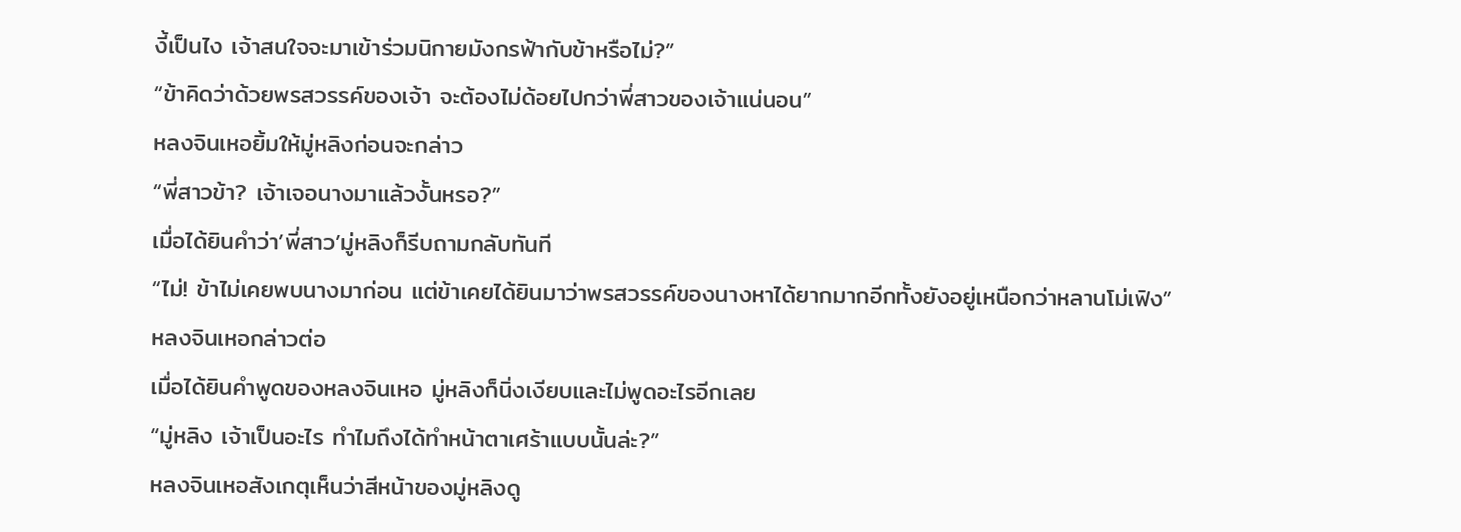งี้เป็นไง เจ้าสนใจจะมาเข้าร่วมนิกายมังกรฟ้ากับข้าหรือไม่?”
“ข้าคิดว่าด้วยพรสวรรค์ของเจ้า จะต้องไม่ด้อยไปกว่าพี่สาวของเจ้าแน่นอน”
หลงจินเหอยิ้มให้มู่หลิงก่อนจะกล่าว
“พี่สาวข้า? เจ้าเจอนางมาแล้วงั้นหรอ?”
เมื่อได้ยินคำว่า’พี่สาว’มู่หลิงก็รีบถามกลับทันที
“ไม่! ข้าไม่เคยพบนางมาก่อน แต่ข้าเคยได้ยินมาว่าพรสวรรค์ของนางหาได้ยากมากอีกทั้งยังอยู่เหนือกว่าหลานโม่เฟิง”
หลงจินเหอกล่าวต่อ
เมื่อได้ยินคำพูดของหลงจินเหอ มู่หลิงก็นิ่งเงียบและไม่พูดอะไรอีกเลย
“มู่หลิง เจ้าเป็นอะไร ทำไมถึงได้ทำหน้าตาเศร้าแบบนั้นล่ะ?”
หลงจินเหอสังเกตุเห็นว่าสีหน้าของมู่หลิงดู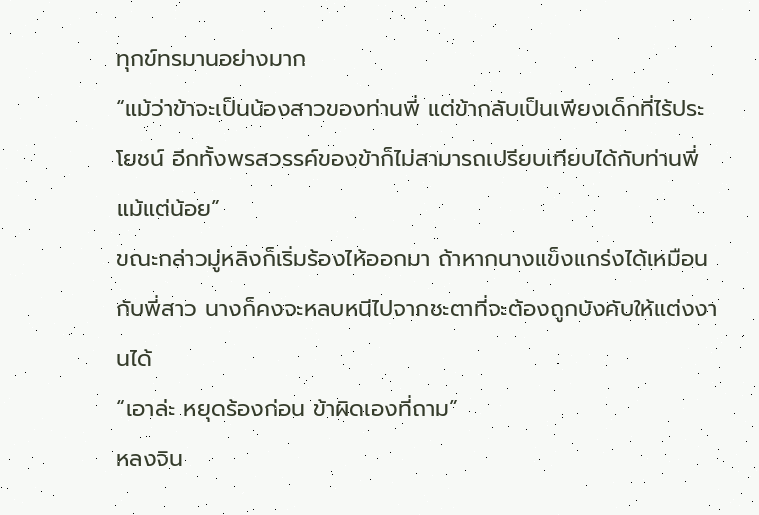ทุกข์ทรมานอย่างมาก
“แม้ว่าข้าจะเป็นน้องสาวของท่านพี่ แต่ข้ากลับเป็นเพียงเด็กที่ไร้ประโยชน์ อีกทั้งพรสวรรค์ของข้าก็ไม่สามารถเปรียบเทียบได้กับท่านพี่แม้แต่น้อย”
ขณะกล่าวมู่หลิงก็เริ่มร้องไห้ออกมา ถ้าหากนางแข็งแกร่งได้เหมือนกับพี่สาว นางก็คงจะหลบหนีไปจากชะตาที่จะต้องถูกบังคับให้แต่งงานได้
“เอาล่ะ หยุดร้องก่อน ข้าผิดเองที่ถาม”
หลงจิน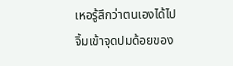เหอรู้สึกว่าตนเองได้ไปจิ้มเข้าจุดปมด้อยของ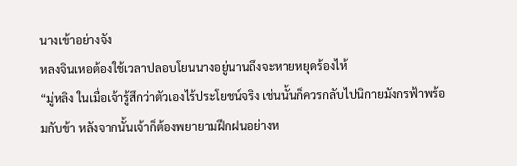นางเข้าอย่างจัง
หลงจินเหอต้องใช้เวลาปลอบโยนนางอยู่นานถึงจะหายหยุดร้องไห้
“มู่หลิง ในเมื่อเจ้ารู้สึกว่าตัวเองไร้ประโยชน์จริง เช่นนั้นก็ควรกลับไปนิกายมังกรฟ้าพร้อมกับข้า หลังจากนั้นเจ้าก็ต้องพยายามฝึกฝนอย่างห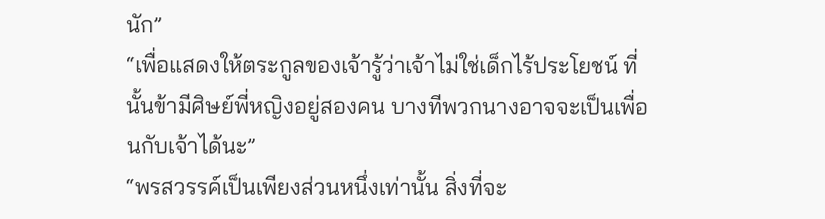นัก”
“เพื่อแสดงให้ตระกูลของเจ้ารู้ว่าเจ้าไม่ใช่เด็กไร้ประโยชน์ ที่นั้นข้ามีศิษย์พี่หญิงอยู่สองคน บางทีพวกนางอาจจะเป็นเพื่อนกับเจ้าได้นะ”
“พรสวรรค์เป็นเพียงส่วนหนึ่งเท่านั้น สิ่งที่จะ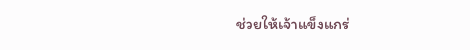ช่วยให้เจ้าแข็งแกร่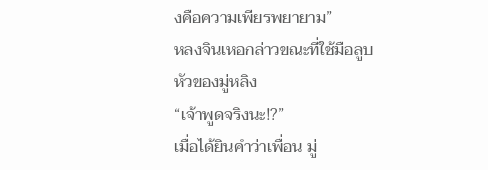งคือความเพียรพยายาม”
หลงจินเหอกล่าวขณะที่ใช้มือลูบหัวของมู่หลิง
“เจ้าพูดจริงนะ!?”
เมื่อได้ยินคำว่าเพื่อน มู่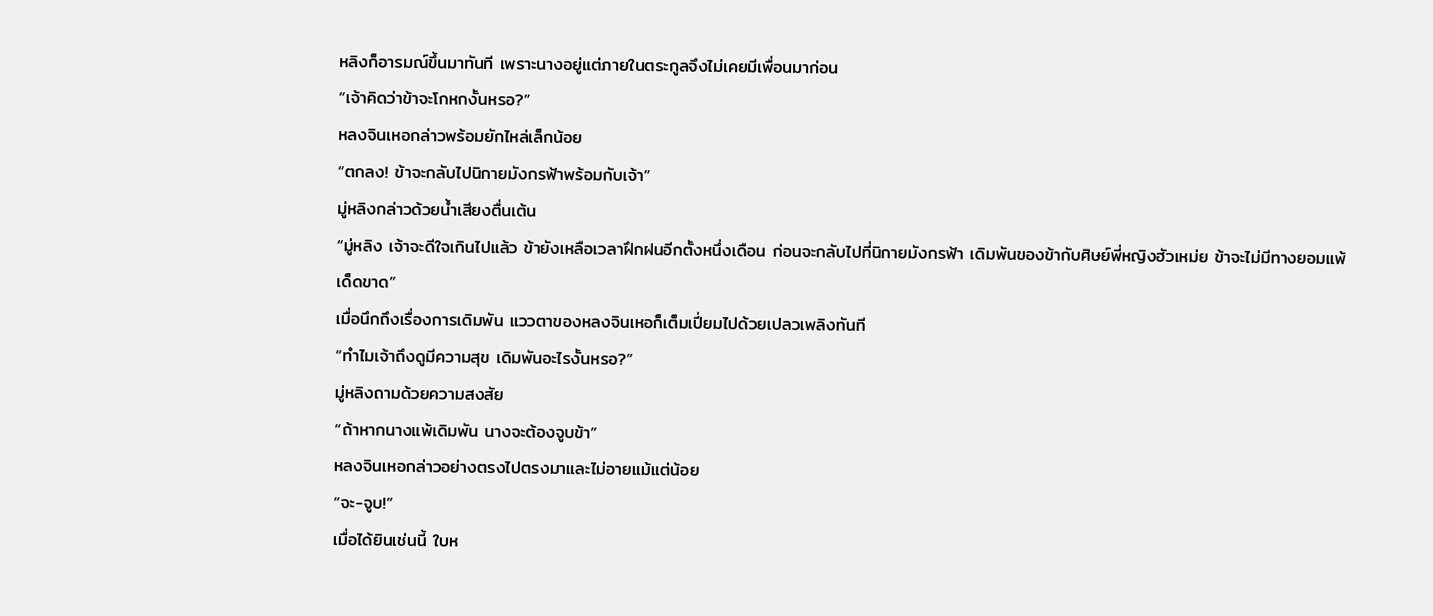หลิงก็อารมณ์ขึ้นมาทันที เพราะนางอยู่แต่ภายในตระกูลจึงไม่เคยมีเพื่อนมาก่อน
“เจ้าคิดว่าข้าจะโกหกงั้นหรอ?”
หลงจินเหอกล่าวพร้อมยักไหล่เล็กน้อย
“ตกลง! ข้าจะกลับไปนิกายมังกรฟ้าพร้อมกับเจ้า”
มู่หลิงกล่าวด้วยน้ำเสียงตื่นเต้น
“มู่หลิง เจ้าจะดีใจเกินไปแล้ว ข้ายังเหลือเวลาฝึกฝนอีกตั้งหนึ่งเดือน ก่อนจะกลับไปที่นิกายมังกรฟ้า เดิมพันของข้ากับศิษย์พี่หญิงฮัวเหม่ย ข้าจะไม่มีทางยอมแพ้เด็ดขาด”
เมื่อนึกถึงเรื่องการเดิมพัน แววตาของหลงจินเหอก็เต็มเปี่ยมไปด้วยเปลวเพลิงทันที
“ทำไมเจ้าถึงดูมีความสุข เดิมพันอะไรงั้นหรอ?”
มู่หลิงถามด้วยความสงสัย
“ถ้าหากนางแพ้เดิมพัน นางจะต้องจูบข้า”
หลงจินเหอกล่าวอย่างตรงไปตรงมาและไม่อายแม้แต่น้อย
“จะ-จูบ!”
เมื่อได้ยินเช่นนี้ ใบห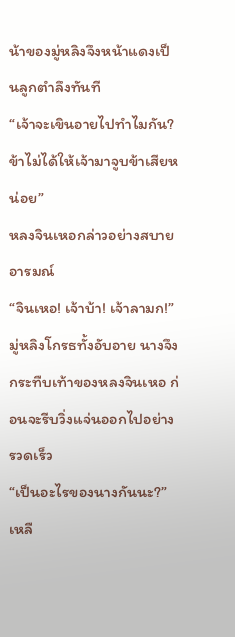น้าของมู่หลิงจึงหน้าแดงเป็นลูกตำลึงทันที
“เจ้าจะเขินอายไปทำไมกัน? ข้าไม่ได้ให้เจ้ามาจูบข้าเสียหน่อย”
หลงจินเหอกล่าวอย่างสบายอารมณ์
“จินเหอ! เจ้าบ้า! เจ้าลามก!”
มู่หลิงโกรธทั้งอับอาย นางจึงกระทืบเท้าของหลงจินเหอ ก่อนจะรีบวิ่งแจ่นออกไปอย่างรวดเร็ว
“เป็นอะไรของนางกันนะ?”
เหลื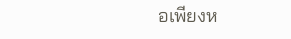อเพียงห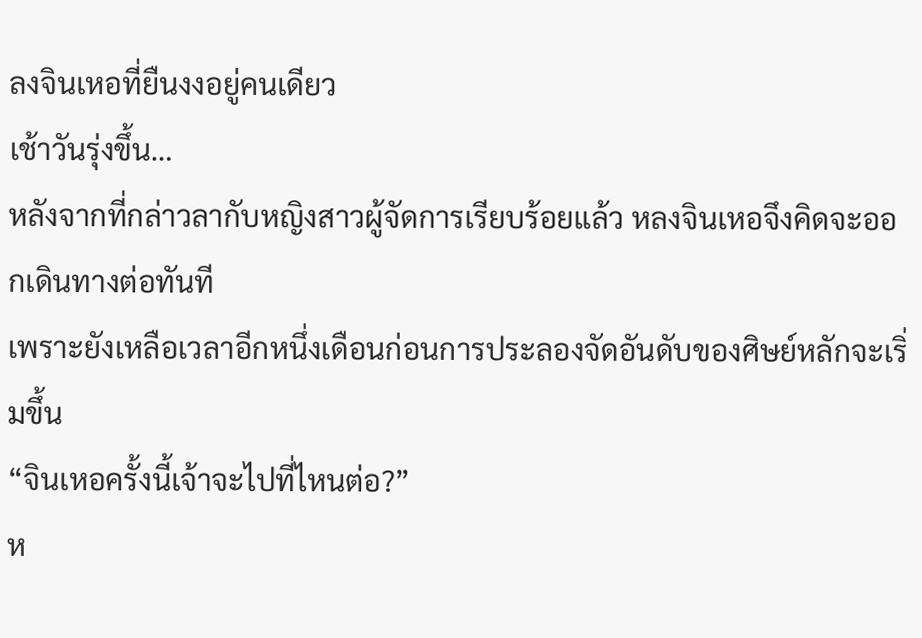ลงจินเหอที่ยืนงงอยู่คนเดียว
เช้าวันรุ่งขึ้น…
หลังจากที่กล่าวลากับหญิงสาวผู้จัดการเรียบร้อยแล้ว หลงจินเหอจึงคิดจะออกเดินทางต่อทันที
เพราะยังเหลือเวลาอีกหนึ่งเดือนก่อนการประลองจัดอันดับของศิษย์หลักจะเริ่มขึ้น
“จินเหอครั้งนี้เจ้าจะไปที่ไหนต่อ?”
ห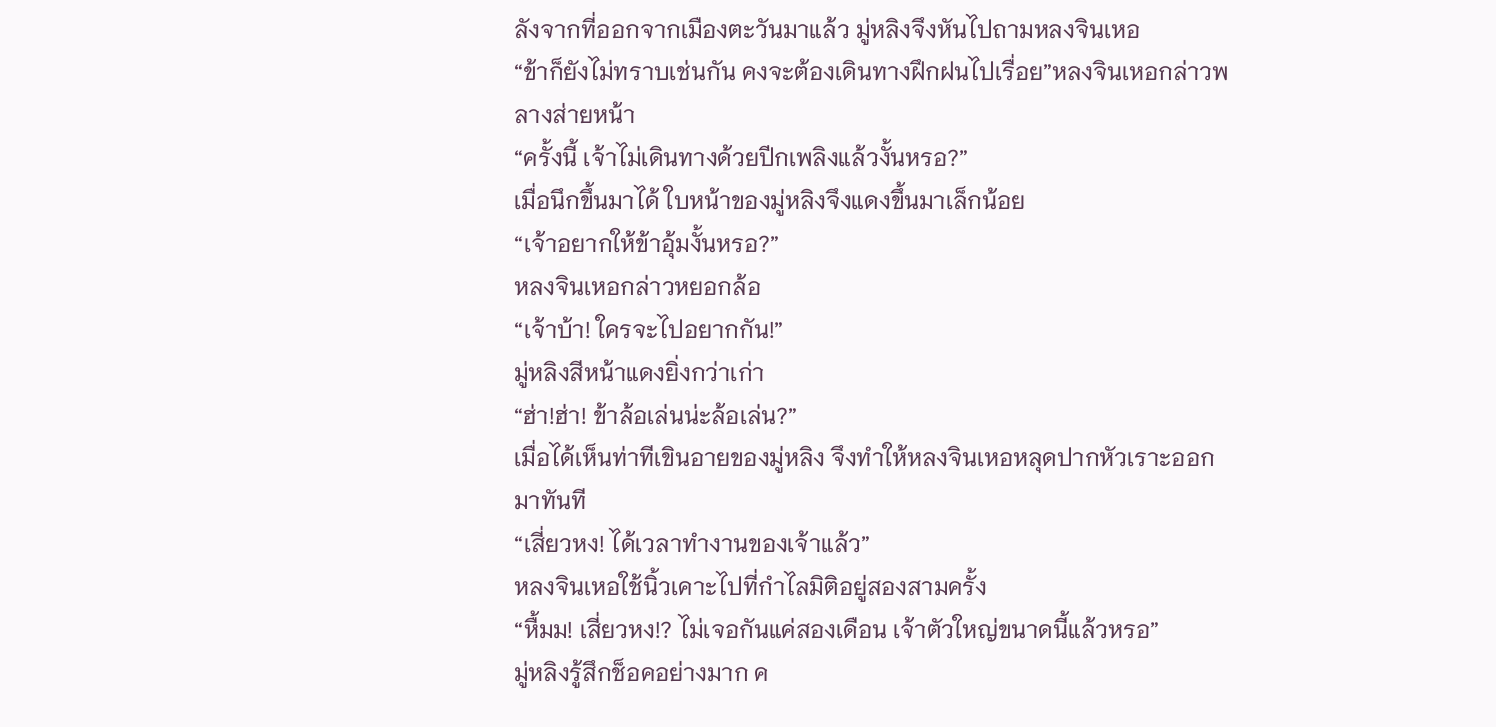ลังจากที่ออกจากเมืองตะวันมาแล้ว มู่หลิงจึงหันไปถามหลงจินเหอ
“ข้าก็ยังไม่ทราบเช่นกัน คงจะต้องเดินทางฝึกฝนไปเรื่อย”หลงจินเหอกล่าวพลางส่ายหน้า
“ครั้งนี้ เจ้าไม่เดินทางด้วยปีกเพลิงแล้วงั้นหรอ?”
เมื่อนึกขึ้นมาได้ ใบหน้าของมู่หลิงจึงแดงขึ้นมาเล็กน้อย
“เจ้าอยากให้ข้าอุ้มงั้นหรอ?”
หลงจินเหอกล่าวหยอกล้อ
“เจ้าบ้า! ใครจะไปอยากกัน!”
มู่หลิงสีหน้าแดงยิ่งกว่าเก่า
“ฮ่า!ฮ่า! ข้าล้อเล่นน่ะล้อเล่น?”
เมื่อได้เห็นท่าทีเขินอายของมู่หลิง จึงทำให้หลงจินเหอหลุดปากหัวเราะออกมาทันที
“เสี่ยวหง! ได้เวลาทำงานของเจ้าแล้ว”
หลงจินเหอใช้นิ้วเคาะไปที่กำไลมิติอยู่สองสามครั้ง
“หื้มม! เสี่ยวหง!? ไม่เจอกันแค่สองเดือน เจ้าตัวใหญ่ขนาดนี้แล้วหรอ”
มู่หลิงรู้สึกช็อคอย่างมาก ค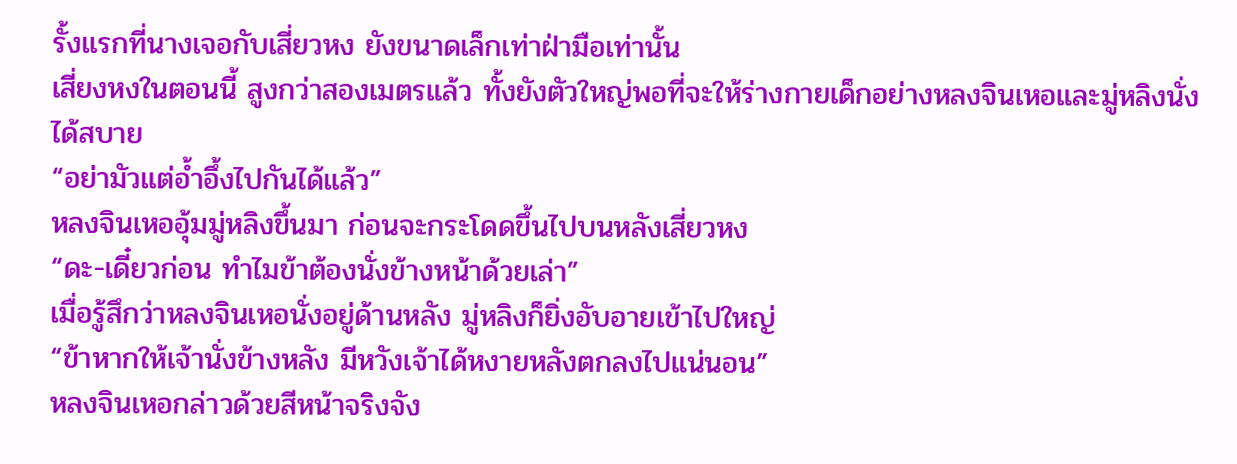รั้งแรกที่นางเจอกับเสี่ยวหง ยังขนาดเล็กเท่าฝ่ามือเท่านั้น
เสี่ยงหงในตอนนี้ สูงกว่าสองเมตรแล้ว ทั้งยังตัวใหญ่พอที่จะให้ร่างกายเด็กอย่างหลงจินเหอและมู่หลิงนั่งได้สบาย
“อย่ามัวแต่อ้ำอึ้งไปกันได้แล้ว”
หลงจินเหออุ้มมู่หลิงขึ้นมา ก่อนจะกระโดดขึ้นไปบนหลังเสี่ยวหง
“ดะ-เดี๋ยวก่อน ทำไมข้าต้องนั่งข้างหน้าด้วยเล่า”
เมื่อรู้สึกว่าหลงจินเหอนั่งอยู่ด้านหลัง มู่หลิงก็ยิ่งอับอายเข้าไปใหญ่
“ข้าหากให้เจ้านั่งข้างหลัง มีหวังเจ้าได้หงายหลังตกลงไปแน่นอน”
หลงจินเหอกล่าวด้วยสีหน้าจริงจัง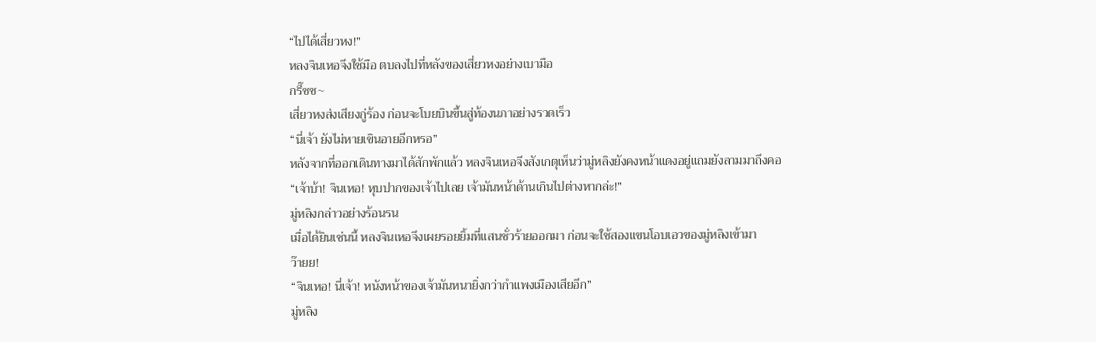“ไปได้เสี่ยวหง!”
หลงจินเหอจึงใช้มือ ตบลงไปที่หลังของเสี่ยวหงอย่างเบามือ
กรี๊ชช~
เสี่ยวหงส่งเสียงกู่ร้อง ก่อนจะโบยบินขึ้นสู่ท้องนภาอย่างรวดเร็ว
“นี่เจ้า ยังไม่หายเขินอายอีกหรอ”
หลังจากที่ออกเดินทางมาได้สักพักแล้ว หลงจินเหอจึงสังเกตุเห็นว่ามู่หลิงยังคงหน้าแดงอยู่แถมยังลามมาถึงคอ
“เจ้าบ้า! จินเหอ! หุบปากของเจ้าไปเลย เจ้ามันหน้าด้านเกินไปต่างหากล่ะ!”
มู่หลิงกล่าวอย่างร้อนรน
เมื่อได้ยินเช่นนี้ หลงจินเหอจึงเผยรอยยิ้มที่แสนชั่วร้ายออกมา ก่อนจะใช้สองแขนโอบเอวของมู่หลิงเข้ามา
ว๊ายย!
“จินเหอ! นี่เจ้า! หนังหน้าของเจ้ามันหนายิ่งกว่ากำแพงเมืองเสียอีก”
มู่หลิง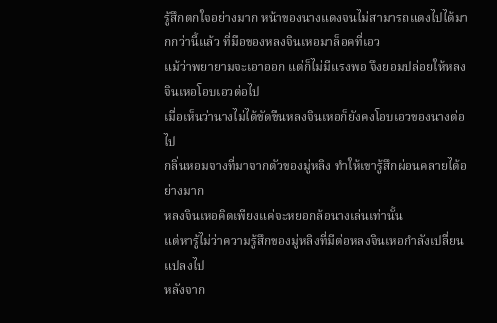รู้สึกตกใจอย่างมาก หน้าของนางแดงจนไม่สามารถแดงไปได้มากกว่านี้แล้ว ที่มือของหลงจินเหอมาล็อคที่เอว
แม้ว่าพยายามจะเอาออก แต่ก็ไม่มีแรงพอ จึงยอมปล่อยให้หลงจินเหอโอบเอวต่อไป
เมื่อเห็นว่านางไม่ได้ขัดขืนหลงจินเหอก็ยังคงโอบเอวของนางต่อไป
กลิ่นหอมจางที่มาจากตัวของมู่หลิง ทำให้เขารู้สึกผ่อนคลายได้อย่างมาก
หลงจินเหอคิดเพียงแค่จะหยอกล้อนางเล่นเท่านั้น
แต่หารู้ไม่ว่าความรู้สึกของมู่หลิงที่มีต่อหลงจินเหอกำลังเปลื่ยนแปลงไป
หลังจาก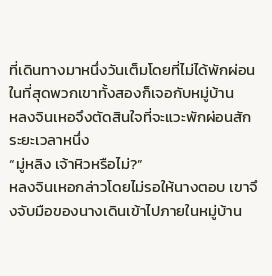ที่เดินทางมาหนึ่งวันเต็มโดยที่ไม่ได้พักผ่อน
ในที่สุดพวกเขาทั้งสองก็เจอกับหมู่บ้าน
หลงจินเหอจึงตัดสินใจที่จะแวะพักผ่อนสักระยะเวลาหนึ่ง
“มู่หลิง เจ้าหิวหรือไม่?”
หลงจินเหอกล่าวโดยไม่รอให้นางตอบ เขาจึงจับมือของนางเดินเข้าไปภายในหมู่บ้าน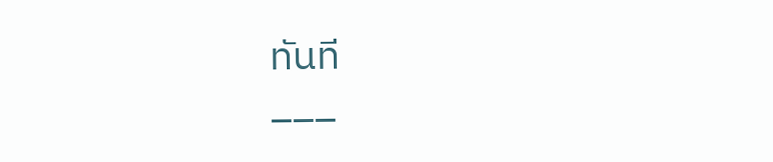ทันที
___